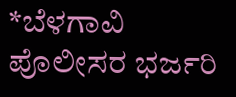*ಬೆಳಗಾವಿ ಪೊಲೀಸರ ಭರ್ಜರಿ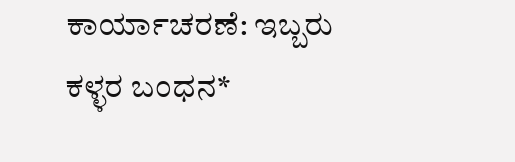ಕಾರ್ಯಾಚರಣೆ: ಇಬ್ಬರು ಕಳ್ಳರ ಬಂಧನ*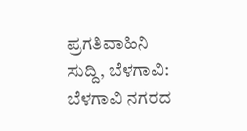ಪ್ರಗತಿವಾಹಿನಿ ಸುದ್ದಿ, ಬೆಳಗಾವಿ: ಬೆಳಗಾವಿ ನಗರದ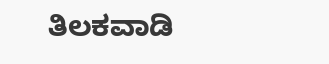ತಿಲಕವಾಡಿ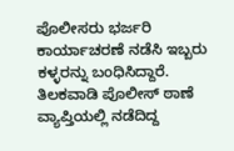ಪೊಲೀಸರು ಭರ್ಜರಿ ಕಾರ್ಯಾಚರಣೆ ನಡೆಸಿ ಇಬ್ಬರು ಕಳ್ಳರನ್ನು ಬಂಧಿಸಿದ್ದಾರೆ.  ತಿಲಕವಾಡಿ ಪೊಲೀಸ್ ಠಾಣೆ ವ್ಯಾಪ್ತಿಯಲ್ಲಿ ನಡೆದಿದ್ದ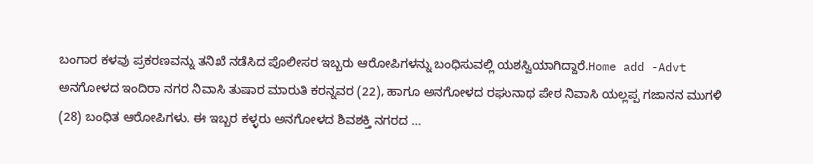ಬಂಗಾರ ಕಳವು ಪ್ರಕರಣವನ್ನು ತನಿಖೆ ನಡೆಸಿದ ಪೊಲೀಸರ ಇಬ್ಬರು ಆರೋಪಿಗಳನ್ನು ಬಂಧಿಸುವಲ್ಲಿ ಯಶಸ್ವಿಯಾಗಿದ್ದಾರೆ.Home add -Advt ಅನಗೋಳದ ಇಂದಿರಾ ನಗರ ನಿವಾಸಿ ತುಷಾರ ಮಾರುತಿ ಕರನ್ನವರ (22), ಹಾಗೂ ಅನಗೋಳದ ರಘುನಾಥ ಪೇಠ ನಿವಾಸಿ ಯಲ್ಲಪ್ಪ ಗಜಾನನ ಮುಗಳಿ (28) ಬಂಧಿತ ಆರೋಪಿಗಳು. ಈ ಇಬ್ಬರ ಕಳ್ಳರು ಅನಗೋಳದ ಶಿವಶಕ್ತಿ ನಗರದ …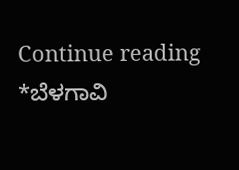Continue reading *ಬೆಳಗಾವಿ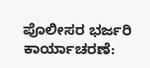ಪೊಲೀಸರ ಭರ್ಜರಿ ಕಾರ್ಯಾಚರಣೆ: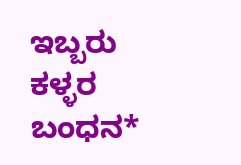ಇಬ್ಬರು ಕಳ್ಳರ ಬಂಧನ*